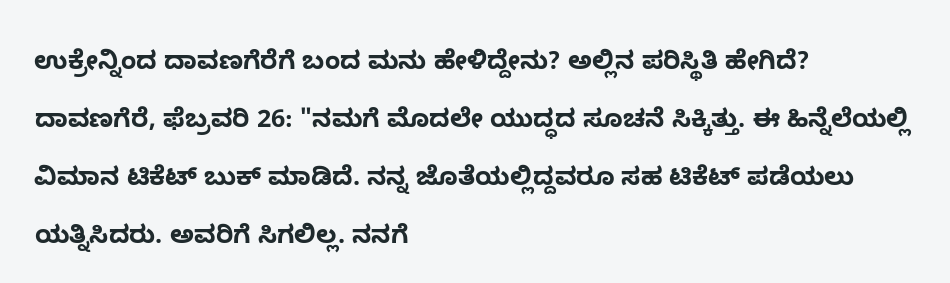ಉಕ್ರೇನ್ನಿಂದ ದಾವಣಗೆರೆಗೆ ಬಂದ ಮನು ಹೇಳಿದ್ದೇನು? ಅಲ್ಲಿನ ಪರಿಸ್ಥಿತಿ ಹೇಗಿದೆ?
ದಾವಣಗೆರೆ, ಫೆಬ್ರವರಿ 26: "ನಮಗೆ ಮೊದಲೇ ಯುದ್ಧದ ಸೂಚನೆ ಸಿಕ್ಕಿತ್ತು. ಈ ಹಿನ್ನೆಲೆಯಲ್ಲಿ ವಿಮಾನ ಟಿಕೆಟ್ ಬುಕ್ ಮಾಡಿದೆ. ನನ್ನ ಜೊತೆಯಲ್ಲಿದ್ದವರೂ ಸಹ ಟಿಕೆಟ್ ಪಡೆಯಲು ಯತ್ನಿಸಿದರು. ಅವರಿಗೆ ಸಿಗಲಿಲ್ಲ. ನನಗೆ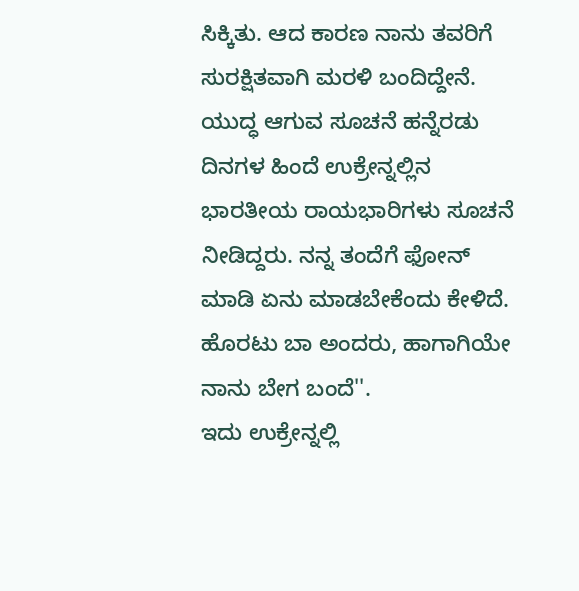ಸಿಕ್ಕಿತು. ಆದ ಕಾರಣ ನಾನು ತವರಿಗೆ ಸುರಕ್ಷಿತವಾಗಿ ಮರಳಿ ಬಂದಿದ್ದೇನೆ. ಯುದ್ಧ ಆಗುವ ಸೂಚನೆ ಹನ್ನೆರಡು ದಿನಗಳ ಹಿಂದೆ ಉಕ್ರೇನ್ನಲ್ಲಿನ ಭಾರತೀಯ ರಾಯಭಾರಿಗಳು ಸೂಚನೆ ನೀಡಿದ್ದರು. ನನ್ನ ತಂದೆಗೆ ಫೋನ್ ಮಾಡಿ ಏನು ಮಾಡಬೇಕೆಂದು ಕೇಳಿದೆ. ಹೊರಟು ಬಾ ಅಂದರು, ಹಾಗಾಗಿಯೇ ನಾನು ಬೇಗ ಬಂದೆ''.
ಇದು ಉಕ್ರೇನ್ನಲ್ಲಿ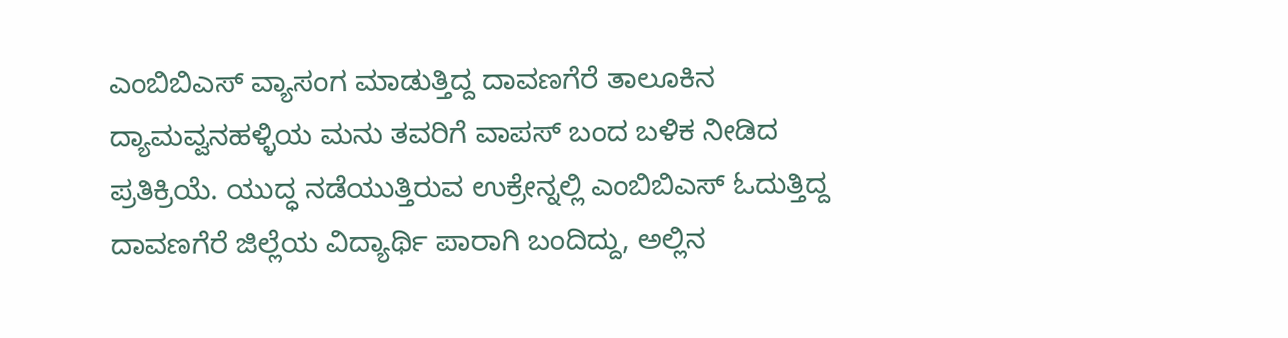ಎಂಬಿಬಿಎಸ್ ವ್ಯಾಸಂಗ ಮಾಡುತ್ತಿದ್ದ ದಾವಣಗೆರೆ ತಾಲೂಕಿನ ದ್ಯಾಮವ್ವನಹಳ್ಳಿಯ ಮನು ತವರಿಗೆ ವಾಪಸ್ ಬಂದ ಬಳಿಕ ನೀಡಿದ ಪ್ರತಿಕ್ರಿಯೆ. ಯುದ್ಧ ನಡೆಯುತ್ತಿರುವ ಉಕ್ರೇನ್ನಲ್ಲಿ ಎಂಬಿಬಿಎಸ್ ಓದುತ್ತಿದ್ದ ದಾವಣಗೆರೆ ಜಿಲ್ಲೆಯ ವಿದ್ಯಾರ್ಥಿ ಪಾರಾಗಿ ಬಂದಿದ್ದು, ಅಲ್ಲಿನ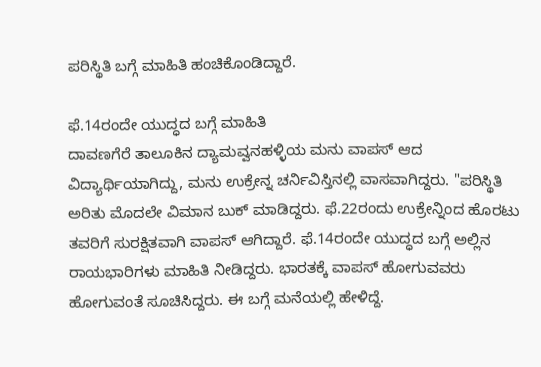ಪರಿಸ್ಥಿತಿ ಬಗ್ಗೆ ಮಾಹಿತಿ ಹಂಚಿಕೊಂಡಿದ್ದಾರೆ.

ಫೆ.14ರಂದೇ ಯುದ್ಧದ ಬಗ್ಗೆ ಮಾಹಿತಿ
ದಾವಣಗೆರೆ ತಾಲೂಕಿನ ದ್ಯಾಮವ್ವನಹಳ್ಳಿಯ ಮನು ವಾಪಸ್ ಆದ ವಿದ್ಯಾರ್ಥಿಯಾಗಿದ್ದು, ಮನು ಉಕ್ರೇನ್ನ ಚರ್ನಿವಿಸ್ತಿನಲ್ಲಿ ವಾಸವಾಗಿದ್ದರು. "ಪರಿಸ್ಥಿತಿ ಅರಿತು ಮೊದಲೇ ವಿಮಾನ ಬುಕ್ ಮಾಡಿದ್ದರು. ಫೆ.22ರಂದು ಉಕ್ರೇನ್ನಿಂದ ಹೊರಟು ತವರಿಗೆ ಸುರಕ್ಷಿತವಾಗಿ ವಾಪಸ್ ಆಗಿದ್ದಾರೆ. ಫೆ.14ರಂದೇ ಯುದ್ಧದ ಬಗ್ಗೆ ಅಲ್ಲಿನ ರಾಯಭಾರಿಗಳು ಮಾಹಿತಿ ನೀಡಿದ್ದರು. ಭಾರತಕ್ಕೆ ವಾಪಸ್ ಹೋಗುವವರು ಹೋಗುವಂತೆ ಸೂಚಿಸಿದ್ದರು. ಈ ಬಗ್ಗೆ ಮನೆಯಲ್ಲಿ ಹೇಳಿದ್ದೆ.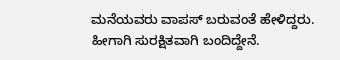ಮನೆಯವರು ವಾಪಸ್ ಬರುವಂತೆ ಹೇಳಿದ್ದರು. ಹೀಗಾಗಿ ಸುರಕ್ಷಿತವಾಗಿ ಬಂದಿದ್ದೇನೆ.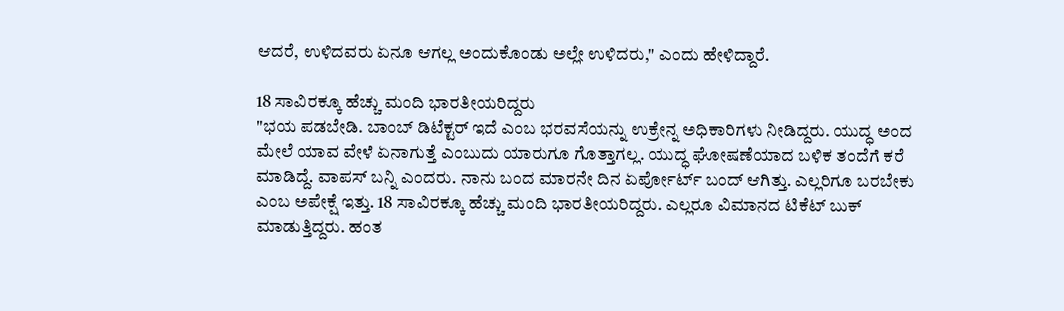ಆದರೆ, ಉಳಿದವರು ಏನೂ ಆಗಲ್ಲ ಅಂದುಕೊಂಡು ಅಲ್ಲೇ ಉಳಿದರು," ಎಂದು ಹೇಳಿದ್ದಾರೆ.

18 ಸಾವಿರಕ್ಕೂ ಹೆಚ್ಚು ಮಂದಿ ಭಾರತೀಯರಿದ್ದರು
"ಭಯ ಪಡಬೇಡಿ. ಬಾಂಬ್ ಡಿಟೆಕ್ಟರ್ ಇದೆ ಎಂಬ ಭರವಸೆಯನ್ನು ಉಕ್ರೇನ್ನ ಅಧಿಕಾರಿಗಳು ನೀಡಿದ್ದರು. ಯುದ್ಧ ಅಂದ ಮೇಲೆ ಯಾವ ವೇಳೆ ಏನಾಗುತ್ತೆ ಎಂಬುದು ಯಾರುಗೂ ಗೊತ್ತಾಗಲ್ಲ. ಯುದ್ಧ ಘೋಷಣೆಯಾದ ಬಳಿಕ ತಂದೆಗೆ ಕರೆ ಮಾಡಿದ್ದೆ. ವಾಪಸ್ ಬನ್ನಿ ಎಂದರು. ನಾನು ಬಂದ ಮಾರನೇ ದಿನ ಏರ್ಪೋರ್ಟ್ ಬಂದ್ ಆಗಿತ್ತು. ಎಲ್ಲರಿಗೂ ಬರಬೇಕು ಎಂಬ ಅಪೇಕ್ಷೆ ಇತ್ತು. 18 ಸಾವಿರಕ್ಕೂ ಹೆಚ್ಚು ಮಂದಿ ಭಾರತೀಯರಿದ್ದರು. ಎಲ್ಲರೂ ವಿಮಾನದ ಟಿಕೆಟ್ ಬುಕ್ ಮಾಡುತ್ತಿದ್ದರು. ಹಂತ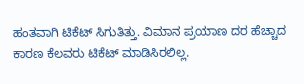ಹಂತವಾಗಿ ಟಿಕೆಟ್ ಸಿಗುತಿತ್ತು. ವಿಮಾನ ಪ್ರಯಾಣ ದರ ಹೆಚ್ಚಾದ ಕಾರಣ ಕೆಲವರು ಟಿಕೆಟ್ ಮಾಡಿಸಿರಲಿಲ್ಲ.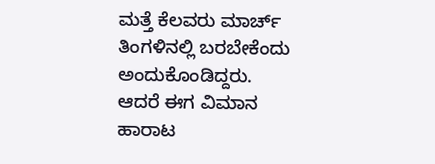ಮತ್ತೆ ಕೆಲವರು ಮಾರ್ಚ್ ತಿಂಗಳಿನಲ್ಲಿ ಬರಬೇಕೆಂದು ಅಂದುಕೊಂಡಿದ್ದರು. ಆದರೆ ಈಗ ವಿಮಾನ ಹಾರಾಟ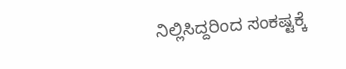ನಿಲ್ಲಿಸಿದ್ದರಿಂದ ಸಂಕಷ್ಟಕ್ಕೆ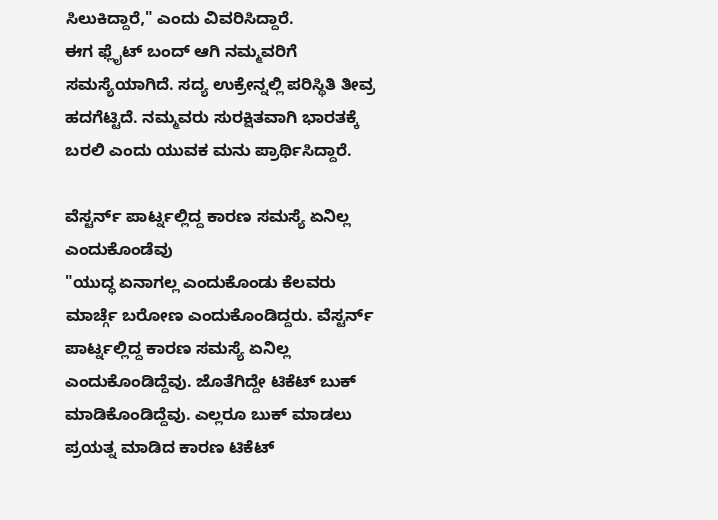ಸಿಲುಕಿದ್ದಾರೆ," ಎಂದು ವಿವರಿಸಿದ್ದಾರೆ.
ಈಗ ಫ್ಲೈಟ್ ಬಂದ್ ಆಗಿ ನಮ್ಮವರಿಗೆ ಸಮಸ್ಯೆಯಾಗಿದೆ. ಸದ್ಯ ಉಕ್ರೇನ್ನಲ್ಲಿ ಪರಿಸ್ಥಿತಿ ತೀವ್ರ ಹದಗೆಟ್ಟಿದೆ. ನಮ್ಮವರು ಸುರಕ್ಷಿತವಾಗಿ ಭಾರತಕ್ಕೆ ಬರಲಿ ಎಂದು ಯುವಕ ಮನು ಪ್ರಾರ್ಥಿಸಿದ್ದಾರೆ.

ವೆಸ್ಟರ್ನ್ ಪಾರ್ಟ್ನಲ್ಲಿದ್ದ ಕಾರಣ ಸಮಸ್ಯೆ ಏನಿಲ್ಲ ಎಂದುಕೊಂಡೆವು
"ಯುದ್ಧ ಏನಾಗಲ್ಲ ಎಂದುಕೊಂಡು ಕೆಲವರು ಮಾರ್ಚ್ಗೆ ಬರೋಣ ಎಂದುಕೊಂಡಿದ್ದರು. ವೆಸ್ಟರ್ನ್ ಪಾರ್ಟ್ನಲ್ಲಿದ್ದ ಕಾರಣ ಸಮಸ್ಯೆ ಏನಿಲ್ಲ ಎಂದುಕೊಂಡಿದ್ದೆವು. ಜೊತೆಗಿದ್ದೇ ಟಿಕೆಟ್ ಬುಕ್ ಮಾಡಿಕೊಂಡಿದ್ದೆವು. ಎಲ್ಲರೂ ಬುಕ್ ಮಾಡಲು ಪ್ರಯತ್ನ ಮಾಡಿದ ಕಾರಣ ಟಿಕೆಟ್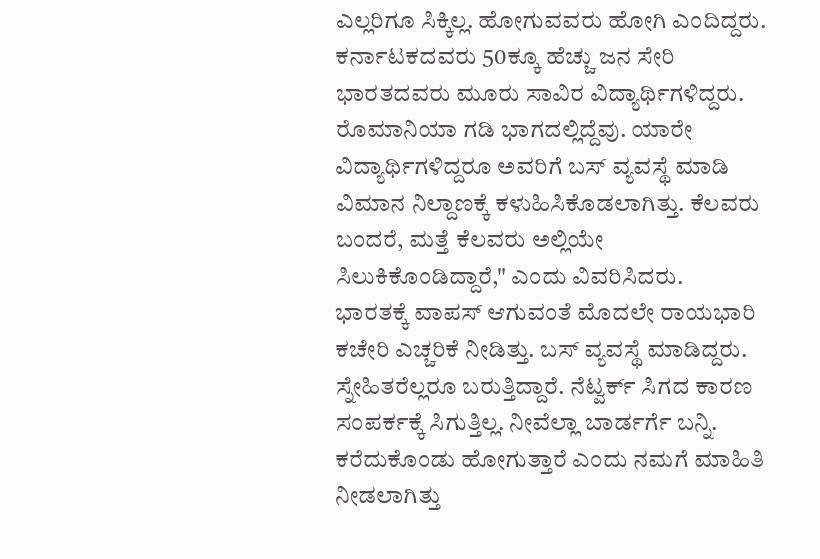ಎಲ್ಲರಿಗೂ ಸಿಕ್ಕಿಲ್ಲ. ಹೋಗುವವರು ಹೋಗಿ ಎಂದಿದ್ದರು. ಕರ್ನಾಟಕದವರು 50ಕ್ಕೂ ಹೆಚ್ಚು ಜನ ಸೇರಿ ಭಾರತದವರು ಮೂರು ಸಾವಿರ ವಿದ್ಯಾರ್ಥಿಗಳಿದ್ದರು. ರೊಮಾನಿಯಾ ಗಡಿ ಭಾಗದಲ್ಲಿದ್ದೆವು. ಯಾರೇ ವಿದ್ಯಾರ್ಥಿಗಳಿದ್ದರೂ ಅವರಿಗೆ ಬಸ್ ವ್ಯವಸ್ಥೆ ಮಾಡಿ ವಿಮಾನ ನಿಲ್ದಾಣಕ್ಕೆ ಕಳುಹಿಸಿಕೊಡಲಾಗಿತ್ತು. ಕೆಲವರು ಬಂದರೆ, ಮತ್ತೆ ಕೆಲವರು ಅಲ್ಲಿಯೇ ಸಿಲುಕಿಕೊಂಡಿದ್ದಾರೆ," ಎಂದು ವಿವರಿಸಿದರು.
ಭಾರತಕ್ಕೆ ವಾಪಸ್ ಆಗುವಂತೆ ಮೊದಲೇ ರಾಯಭಾರಿ ಕಚೇರಿ ಎಚ್ಚರಿಕೆ ನೀಡಿತ್ತು. ಬಸ್ ವ್ಯವಸ್ಥೆ ಮಾಡಿದ್ದರು. ಸ್ನೇಹಿತರೆಲ್ಲರೂ ಬರುತ್ತಿದ್ದಾರೆ. ನೆಟ್ವರ್ಕ್ ಸಿಗದ ಕಾರಣ ಸಂಪರ್ಕಕ್ಕೆ ಸಿಗುತ್ತಿಲ್ಲ. ನೀವೆಲ್ಲಾ ಬಾರ್ಡರ್ಗೆ ಬನ್ನಿ. ಕರೆದುಕೊಂಡು ಹೋಗುತ್ತಾರೆ ಎಂದು ನಮಗೆ ಮಾಹಿತಿ ನೀಡಲಾಗಿತ್ತು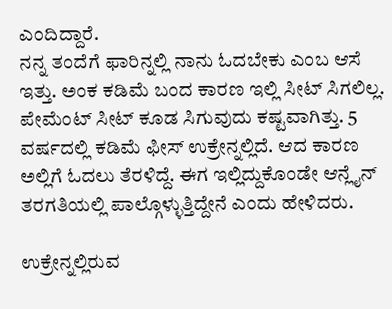ಎಂದಿದ್ದಾರೆ.
ನನ್ನ ತಂದೆಗೆ ಫಾರಿನ್ನಲ್ಲಿ ನಾನು ಓದಬೇಕು ಎಂಬ ಆಸೆ ಇತ್ತು. ಅಂಕ ಕಡಿಮೆ ಬಂದ ಕಾರಣ ಇಲ್ಲಿ ಸೀಟ್ ಸಿಗಲಿಲ್ಲ. ಪೇಮೆಂಟ್ ಸೀಟ್ ಕೂಡ ಸಿಗುವುದು ಕಷ್ಟವಾಗಿತ್ತು. 5 ವರ್ಷದಲ್ಲಿ ಕಡಿಮೆ ಫೀಸ್ ಉಕ್ರೇನ್ನಲ್ಲಿದೆ. ಆದ ಕಾರಣ ಅಲ್ಲಿಗೆ ಓದಲು ತೆರಳಿದ್ದೆ. ಈಗ ಇಲ್ಲಿದ್ದುಕೊಂಡೇ ಆನ್ಲೈನ್ ತರಗತಿಯಲ್ಲಿ ಪಾಲ್ಗೊಳ್ಳುತ್ತಿದ್ದೇನೆ ಎಂದು ಹೇಳಿದರು.

ಉಕ್ರೇನ್ನಲ್ಲಿರುವ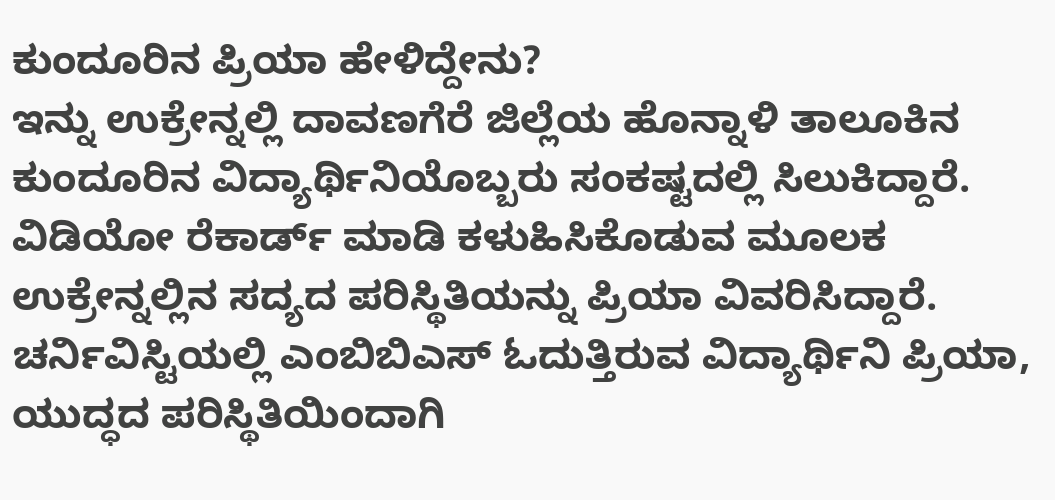ಕುಂದೂರಿನ ಪ್ರಿಯಾ ಹೇಳಿದ್ದೇನು?
ಇನ್ನು ಉಕ್ರೇನ್ನಲ್ಲಿ ದಾವಣಗೆರೆ ಜಿಲ್ಲೆಯ ಹೊನ್ನಾಳಿ ತಾಲೂಕಿನ ಕುಂದೂರಿನ ವಿದ್ಯಾರ್ಥಿನಿಯೊಬ್ಬರು ಸಂಕಷ್ಟದಲ್ಲಿ ಸಿಲುಕಿದ್ದಾರೆ. ವಿಡಿಯೋ ರೆಕಾರ್ಡ್ ಮಾಡಿ ಕಳುಹಿಸಿಕೊಡುವ ಮೂಲಕ ಉಕ್ರೇನ್ನಲ್ಲಿನ ಸದ್ಯದ ಪರಿಸ್ಥಿತಿಯನ್ನು ಪ್ರಿಯಾ ವಿವರಿಸಿದ್ದಾರೆ.
ಚರ್ನಿವಿಸ್ಟಿಯಲ್ಲಿ ಎಂಬಿಬಿಎಸ್ ಓದುತ್ತಿರುವ ವಿದ್ಯಾರ್ಥಿನಿ ಪ್ರಿಯಾ, ಯುದ್ಧದ ಪರಿಸ್ಥಿತಿಯಿಂದಾಗಿ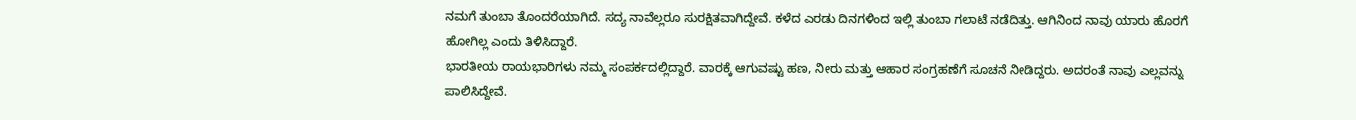ನಮಗೆ ತುಂಬಾ ತೊಂದರೆಯಾಗಿದೆ. ಸದ್ಯ ನಾವೆಲ್ಲರೂ ಸುರಕ್ಷಿತವಾಗಿದ್ದೇವೆ. ಕಳೆದ ಎರಡು ದಿನಗಳಿಂದ ಇಲ್ಲಿ ತುಂಬಾ ಗಲಾಟೆ ನಡೆದಿತ್ತು. ಆಗಿನಿಂದ ನಾವು ಯಾರು ಹೊರಗೆ ಹೋಗಿಲ್ಲ ಎಂದು ತಿಳಿಸಿದ್ದಾರೆ.
ಭಾರತೀಯ ರಾಯಭಾರಿಗಳು ನಮ್ಮ ಸಂಪರ್ಕದಲ್ಲಿದ್ದಾರೆ. ವಾರಕ್ಕೆ ಆಗುವಷ್ಟು ಹಣ, ನೀರು ಮತ್ತು ಆಹಾರ ಸಂಗ್ರಹಣೆಗೆ ಸೂಚನೆ ನೀಡಿದ್ದರು. ಅದರಂತೆ ನಾವು ಎಲ್ಲವನ್ನು ಪಾಲಿಸಿದ್ದೇವೆ.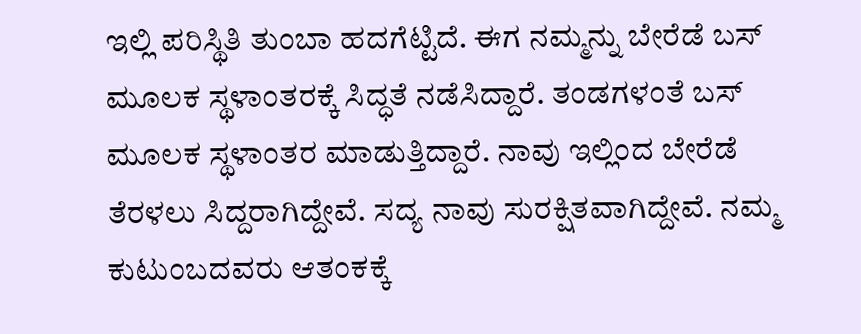ಇಲ್ಲಿ ಪರಿಸ್ಥಿತಿ ತುಂಬಾ ಹದಗೆಟ್ಟಿದೆ. ಈಗ ನಮ್ಮನ್ನು ಬೇರೆಡೆ ಬಸ್ ಮೂಲಕ ಸ್ಥಳಾಂತರಕ್ಕೆ ಸಿದ್ಧತೆ ನಡೆಸಿದ್ದಾರೆ. ತಂಡಗಳಂತೆ ಬಸ್ ಮೂಲಕ ಸ್ಥಳಾಂತರ ಮಾಡುತ್ತಿದ್ದಾರೆ. ನಾವು ಇಲ್ಲಿಂದ ಬೇರೆಡೆ ತೆರಳಲು ಸಿದ್ದರಾಗಿದ್ದೇವೆ. ಸದ್ಯ ನಾವು ಸುರಕ್ಷಿತವಾಗಿದ್ದೇವೆ. ನಮ್ಮ ಕುಟುಂಬದವರು ಆತಂಕಕ್ಕೆ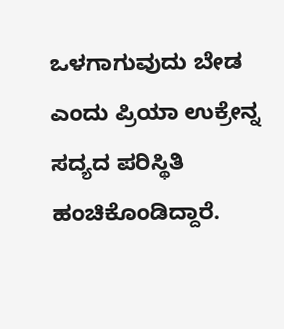ಒಳಗಾಗುವುದು ಬೇಡ ಎಂದು ಪ್ರಿಯಾ ಉಕ್ರೇನ್ನ ಸದ್ಯದ ಪರಿಸ್ಥಿತಿ ಹಂಚಿಕೊಂಡಿದ್ದಾರೆ.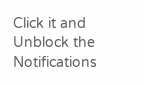Click it and Unblock the Notifications